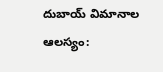దుబాయ్ విమానాల ఆలస్యం: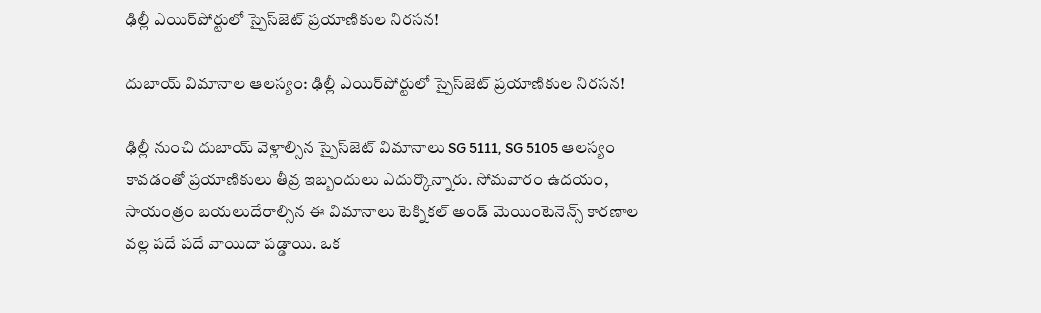ఢిల్లీ ఎయిర్‌పోర్టులో స్పైస్‌జెట్ ప్రయాణికుల నిరసన!

దుబాయ్ విమానాల ఆలస్యం: ఢిల్లీ ఎయిర్‌పోర్టులో స్పైస్‌జెట్ ప్రయాణికుల నిరసన!

ఢిల్లీ నుంచి దుబాయ్‌ వెళ్లాల్సిన స్పైస్‌జెట్ విమానాలు SG 5111, SG 5105 ఆలస్యం కావడంతో ప్రయాణికులు తీవ్ర ఇబ్బందులు ఎదుర్కొన్నారు. సోమవారం ఉదయం, సాయంత్రం బయలుదేరాల్సిన ఈ విమానాలు టెక్నికల్ అండ్ మెయింటెనెన్స్ కారణాల వల్ల పదే పదే వాయిదా పడ్డాయి. ఒక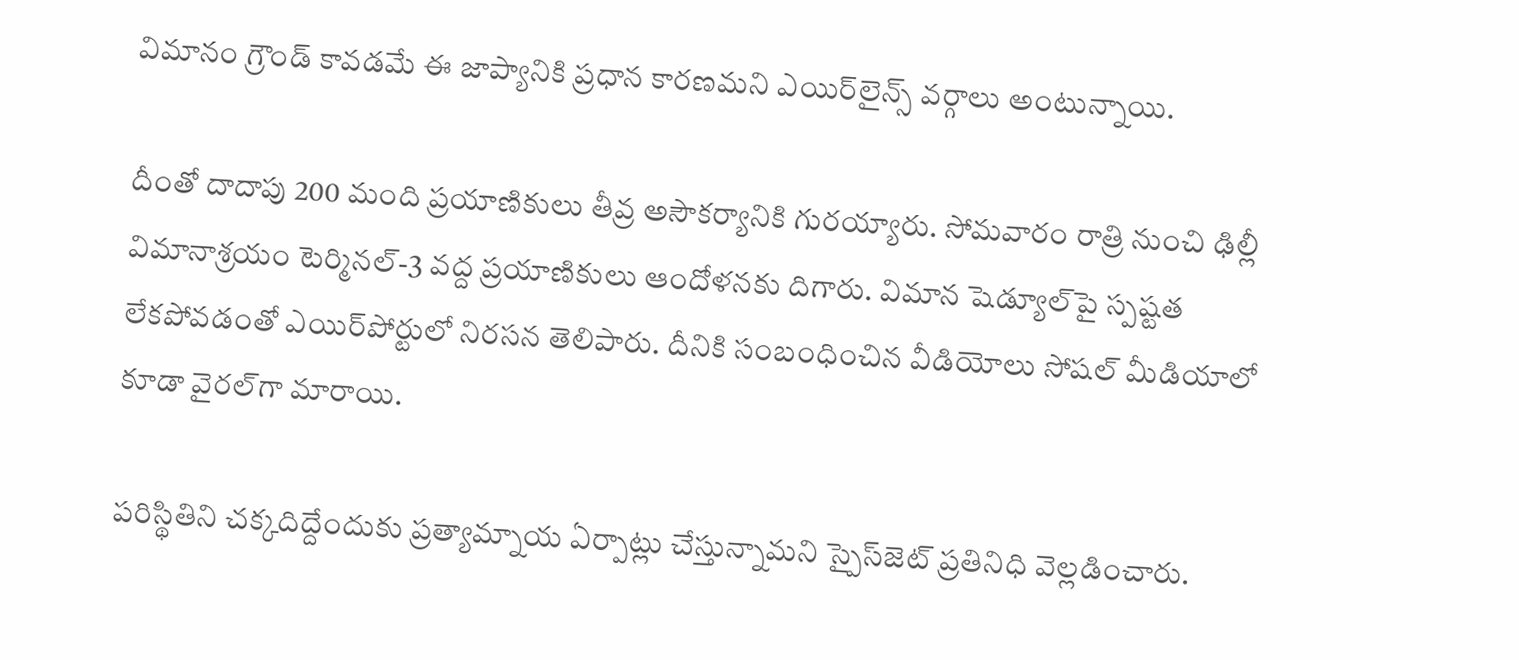విమానం గ్రౌండ్ కావడమే ఈ జాప్యానికి ప్రధాన కారణమని ఎయిర్‌లైన్స్ వర్గాలు అంటున్నాయి.

దీంతో దాదాపు 200 మంది ప్రయాణికులు తీవ్ర అసౌకర్యానికి గురయ్యారు. సోమవారం రాత్రి నుంచి ఢిల్లీ విమానాశ్రయం టెర్మినల్-3 వద్ద ప్రయాణికులు ఆందోళనకు దిగారు. విమాన షెడ్యూల్‌పై స్పష్టత లేకపోవడంతో ఎయిర్‌పోర్టులో నిరసన తెలిపారు. దీనికి సంబంధించిన వీడియోలు సోషల్ మీడియాలో కూడా వైరల్‌గా మారాయి.

పరిస్థితిని చక్కదిద్దేందుకు ప్రత్యామ్నాయ ఏర్పాట్లు చేస్తున్నామని స్పైస్‌జెట్ ప్రతినిధి వెల్లడించారు.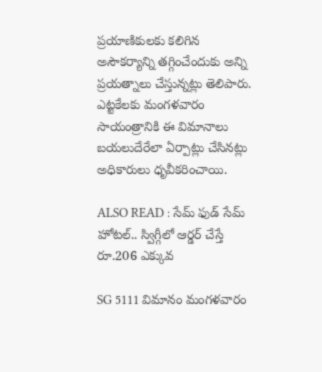ప్రయాణికులకు కలిగిన అసౌకర్యాన్ని తగ్గించేందుకు అన్ని ప్రయత్నాలు చేస్తున్నట్లు తెలిపారు. ఎట్టకేలకు మంగళవారం సాయంత్రానికి ఈ విమానాలు బయలుదేరేలా ఏర్పాట్లు చేసినట్లు అధికారులు ధృవీకరించాయి.

ALSO READ : సేమ్ ఫుడ్ సేమ్ హోటల్.. స్విగ్గీలో ఆర్డర్ చేస్తే రూ.206 ఎక్కువ

SG 5111 విమానం మంగళవారం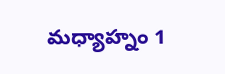మధ్యాహ్నం 1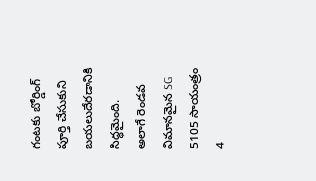గంటకు బోర్డింగ్ పూర్తి చేసుకుని బయలుదేరడానికి సిద్ధమైంది. అలాగే రెండవ విమానమైన SG 5105 సాయంత్రం 4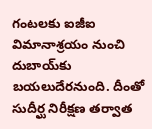గంటలకు ఐజీఐ విమానాశ్రయం నుంచి దుబాయ్‌కు బయలుదేరనుంది. దీంతో సుదీర్ఘ నిరీక్షణ తర్వాత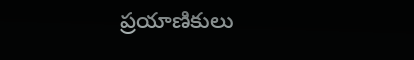ప్రయాణికులు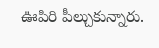ఊపిరి పీల్చుకున్నారు.